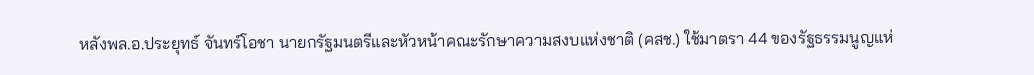หลังพล.อ.ประยุทธ์ จันทร์โอชา นายกรัฐมนตรีและหัวหน้าคณะรักษาความสงบแห่งชาติ (คสช.) ใช้มาตรา 44 ของรัฐธรรมนูญแห่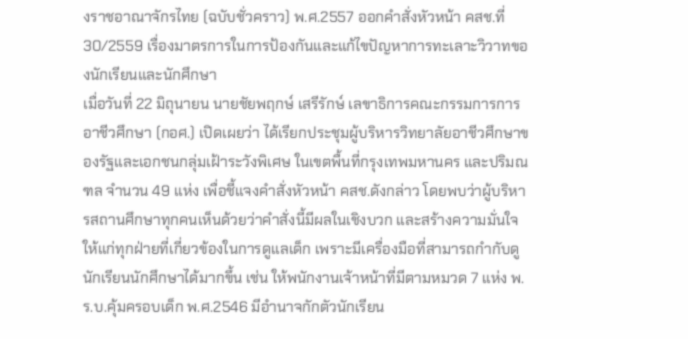งราชอาณาจักรไทย (ฉบับชั่วคราว) พ.ศ.2557 ออกคำสั่งหัวหน้า คสช.ที่ 30/2559 เรื่องมาตรการในการป้องกันและแก้ไขปัญหาการทะเลาะวิวาทของนักเรียนและนักศึกษา
เมื่อวันที่ 22 มิถุนายน นายชัยพฤกษ์ เสรีรักษ์ เลขาธิการคณะกรรมการการอาชีวศึกษา (กอศ.) เปิดเผยว่า ได้เรียกประชุมผู้บริหารวิทยาลัยอาชีวศึกษาของรัฐและเอกชนกลุ่มเฝ้าระวังพิเศษ ในเขตพื้นที่กรุงเทพมหานคร และปริมณฑล จำนวน 49 แห่ง เพื่อชี้แจงคำสั่งหัวหน้า คสช.ดังกล่าว โดยพบว่าผู้บริหารสถานศึกษาทุกคนเห็นด้วยว่าคำสั่งนี้มีผลในเชิงบวก และสร้างความมั่นใจให้แก่ทุกฝ่ายที่เกี่ยวข้องในการดูแลเด็ก เพราะมีเครื่องมือที่สามารถกำกับดูนักเรียนนักศึกษาได้มากขึ้น เช่น ให้พนักงานเจ้าหน้าที่มีตามหมวด 7 แห่ง พ.ร.บ.คุ้มครอบเด็ก พ.ศ.2546 มีอำนาจกักตัวนักเรียน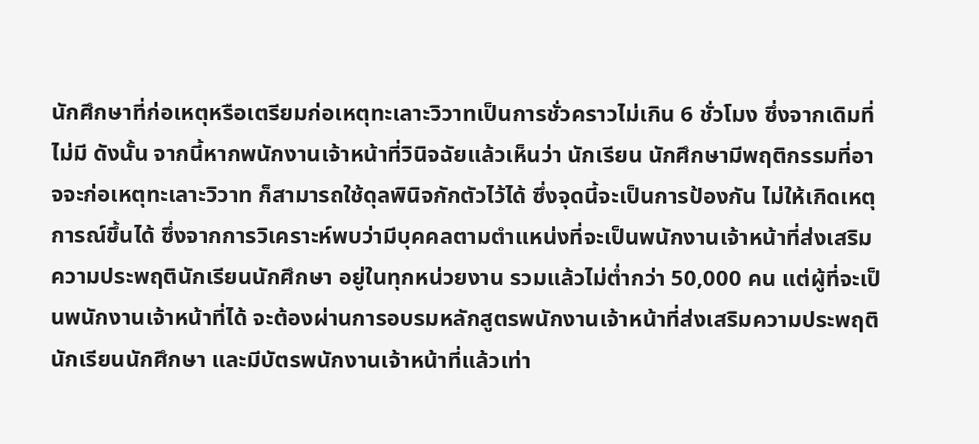นักศึกษาที่ก่อเหตุหรือเตรียมก่อเหตุทะเลาะวิวาทเป็นการชั่วคราวไม่เกิน 6 ชั่วโมง ซึ่งจากเดิมที่ไม่มี ดังนั้น จากนี้หากพนักงานเจ้าหน้าที่วินิจฉัยแล้วเห็นว่า นักเรียน นักศึกษามีพฤติกรรมที่อาจจะก่อเหตุทะเลาะวิวาท ก็สามารถใช้ดุลพินิจกักตัวไว้ได้ ซึ่งจุดนี้จะเป็นการป้องกัน ไม่ให้เกิดเหตุการณ์ขึ้นได้ ซึ่งจากการวิเคราะห์พบว่ามีบุคคลตามตำแหน่งที่จะเป็นพนักงานเจ้าหน้าที่ส่งเสริมความประพฤตินักเรียนนักศึกษา อยู่ในทุกหน่วยงาน รวมแล้วไม่ต่ำกว่า 50,000 คน แต่ผู้ที่จะเป็นพนักงานเจ้าหน้าที่ได้ จะต้องผ่านการอบรมหลักสูตรพนักงานเจ้าหน้าที่ส่งเสริมความประพฤตินักเรียนนักศึกษา และมีบัตรพนักงานเจ้าหน้าที่แล้วเท่า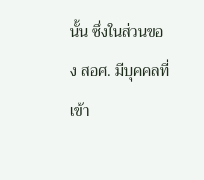นั้น ซึ่งในส่วนของ สอศ. มีบุคคลที่เข้า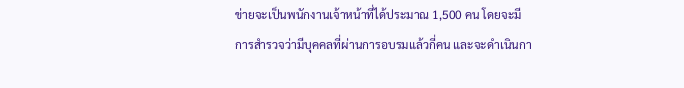ข่ายจะเป็นพนักงานเจ้าหน้าที่ได้ประมาณ 1,500 คน โดยจะมีการสำรวจว่ามีบุคคลที่ผ่านการอบรมแล้วกี่คน และจะดำเนินกา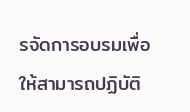รจัดการอบรมเพื่อให้สามารถปฏิบัติ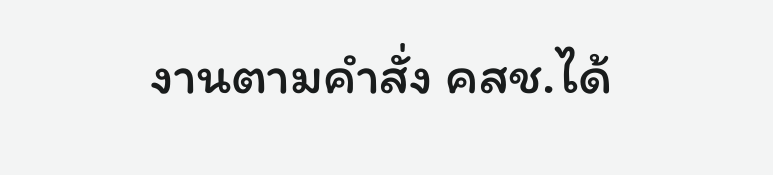งานตามคำสั่ง คสช.ได้